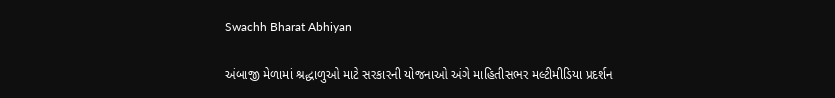Swachh Bharat Abhiyan

અંબાજી મેળામાં શ્રદ્ધાળુઓ માટે સરકારની યોજનાઓ અંગે માહિતીસભર મલ્ટીમીડિયા પ્રદર્શન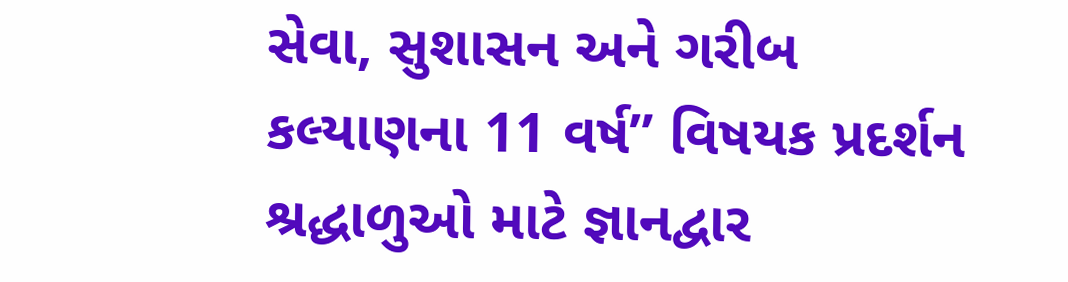સેવા, સુશાસન અને ગરીબ કલ્યાણના 11 વર્ષ” વિષયક પ્રદર્શન શ્રદ્ધાળુઓ માટે જ્ઞાનદ્વાર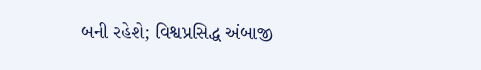બની રહેશે; વિશ્વપ્રસિદ્ધ અંબાજી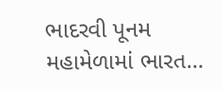ભાદરવી પૂનમ મહામેળામાં ભારત…